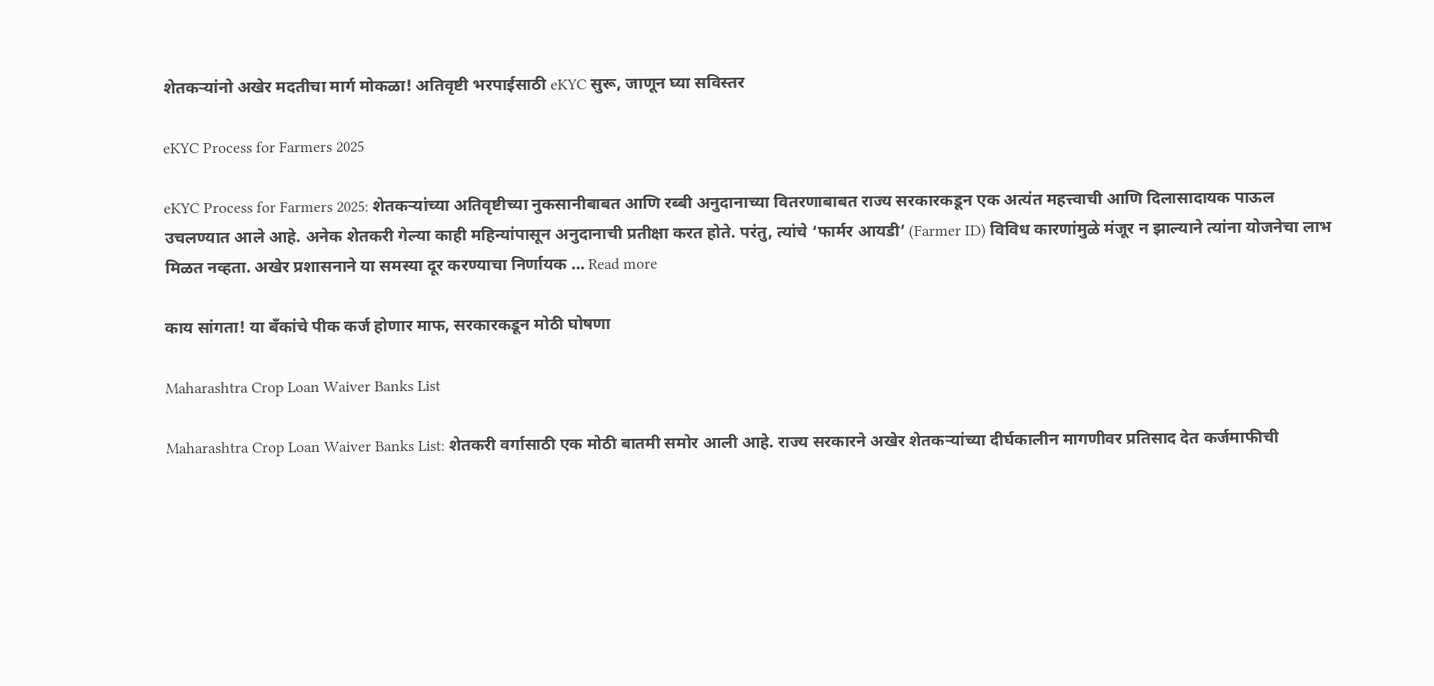शेतकऱ्यांनो अखेर मदतीचा मार्ग मोकळा! अतिवृष्टी भरपाईसाठी eKYC सुरू, जाणून घ्या सविस्तर

eKYC Process for Farmers 2025

eKYC Process for Farmers 2025: शेतकऱ्यांच्या अतिवृष्टीच्या नुकसानीबाबत आणि रब्बी अनुदानाच्या वितरणाबाबत राज्य सरकारकडून एक अत्यंत महत्त्वाची आणि दिलासादायक पाऊल उचलण्यात आले आहे. अनेक शेतकरी गेल्या काही महिन्यांपासून अनुदानाची प्रतीक्षा करत होते. परंतु, त्यांचे ‘फार्मर आयडी’ (Farmer ID) विविध कारणांमुळे मंजूर न झाल्याने त्यांना योजनेचा लाभ मिळत नव्हता. अखेर प्रशासनाने या समस्या दूर करण्याचा निर्णायक … Read more

काय सांगता! या बँकांचे पीक कर्ज होणार माफ, सरकारकडून मोठी घोषणा

Maharashtra Crop Loan Waiver Banks List

Maharashtra Crop Loan Waiver Banks List: शेतकरी वर्गासाठी एक मोठी बातमी समोर आली आहे. राज्य सरकारने अखेर शेतकऱ्यांच्या दीर्घकालीन मागणीवर प्रतिसाद देत कर्जमाफीची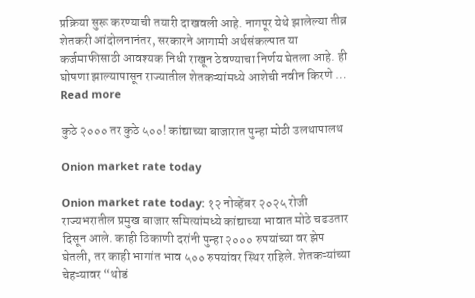प्रक्रिया सुरू करण्याची तयारी दाखवली आहे. नागपूर येथे झालेल्या तीव्र शेतकरी आंदोलनानंतर, सरकारने आगामी अर्थसंकल्पात या कर्जमाफीसाठी आवश्यक निधी राखून ठेवण्याचा निर्णय घेतला आहे. ही घोषणा झाल्यापासून राज्यातील शेतकऱ्यांमध्ये आशेची नवीन किरणे … Read more

कुठे २००० तर कुठे ५००! कांद्याच्या बाजारात पुन्हा मोठी उलथापालथ

Onion market rate today

Onion market rate today: १२ नोव्हेंबर २०२५ रोजी राज्यभरातील प्रमुख बाजार समित्यांमध्ये कांद्याच्या भावात मोठे चढउतार दिसून आले. काही ठिकाणी दरांनी पुन्हा २००० रुपयांच्या वर झेप घेतली, तर काही भागांत भाव ५०० रुपयांवर स्थिर राहिले. शेतकऱ्यांच्या चेहऱ्यावर “थोडं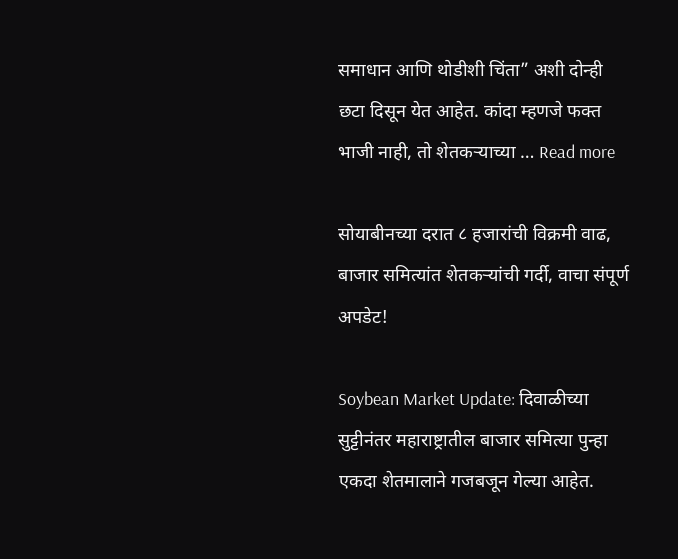समाधान आणि थोडीशी चिंता” अशी दोन्ही छटा दिसून येत आहेत. कांदा म्हणजे फक्त भाजी नाही, तो शेतकऱ्याच्या … Read more

सोयाबीनच्या दरात ८ हजारांची विक्रमी वाढ, बाजार समित्यांत शेतकऱ्यांची गर्दी, वाचा संपूर्ण अपडेट!

Soybean Market Update: दिवाळीच्या सुट्टीनंतर महाराष्ट्रातील बाजार समित्या पुन्हा एकदा शेतमालाने गजबजून गेल्या आहेत.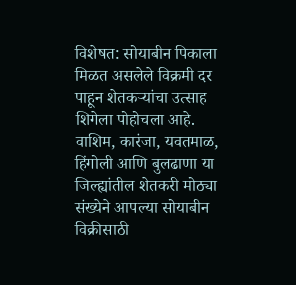विशेषत: सोयाबीन पिकाला मिळत असलेले विक्रमी दर पाहून शेतकऱ्यांचा उत्साह शिगेला पोहोचला आहे. वाशिम, कारंजा, यवतमाळ, हिंगोली आणि बुलढाणा या जिल्ह्यांतील शेतकरी मोठ्या संख्येने आपल्या सोयाबीन विक्रीसाठी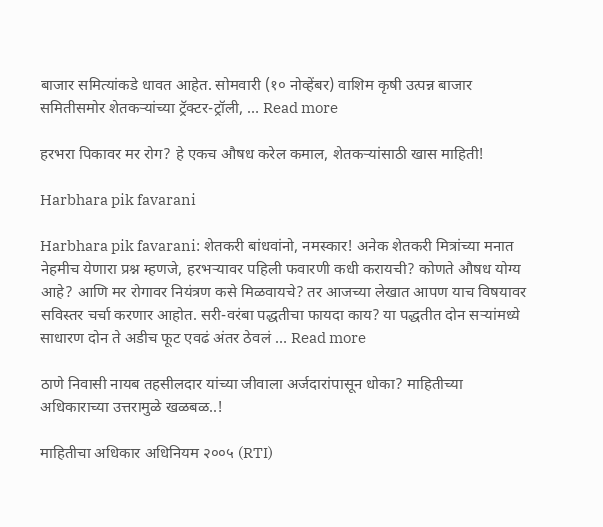बाजार समित्यांकडे धावत आहेत. सोमवारी (१० नोव्हेंबर) वाशिम कृषी उत्पन्न बाजार समितीसमोर शेतकऱ्यांच्या ट्रॅक्टर-ट्रॉली, … Read more

हरभरा पिकावर मर रोग? हे एकच औषध करेल कमाल, शेतकऱ्यांसाठी खास माहिती!

Harbhara pik favarani

Harbhara pik favarani: शेतकरी बांधवांनो, नमस्कार! अनेक शेतकरी मित्रांच्या मनात नेहमीच येणारा प्रश्न म्हणजे, हरभऱ्यावर पहिली फवारणी कधी करायची? कोणते औषध योग्य आहे? आणि मर रोगावर नियंत्रण कसे मिळवायचे? तर आजच्या लेखात आपण याच विषयावर सविस्तर चर्चा करणार आहोत. सरी-वरंबा पद्धतीचा फायदा काय? या पद्धतीत दोन सऱ्यांमध्ये साधारण दोन ते अडीच फूट एवढं अंतर ठेवलं … Read more

ठाणे निवासी नायब तहसीलदार यांच्या जीवाला अर्जदारांपासून धोका? माहितीच्या अधिकाराच्या उत्तरामुळे खळबळ..!

माहितीचा अधिकार अधिनियम २००५ (RTI)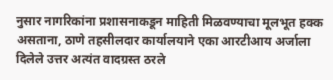नुसार नागरिकांना प्रशासनाकडून माहिती मिळवण्याचा मूलभूत हक्क असताना, ठाणे तहसीलदार कार्यालयाने एका आरटीआय अर्जाला दिलेले उत्तर अत्यंत वादग्रस्त ठरले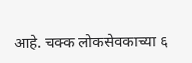आहे. चक्क लोकसेवकाच्या ६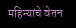महिन्यांचे वेतन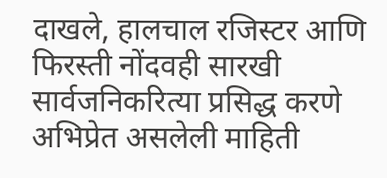दाखले, हालचाल रजिस्टर आणि फिरस्ती नोंदवही सारखी सार्वजनिकरित्या प्रसिद्ध करणे अभिप्रेत असलेली माहिती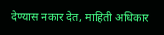देण्यास नकार देत, माहिती अधिकार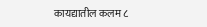कायद्यातील कलम ८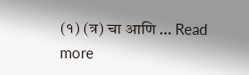(१) (त्र) चा आणि … Read more